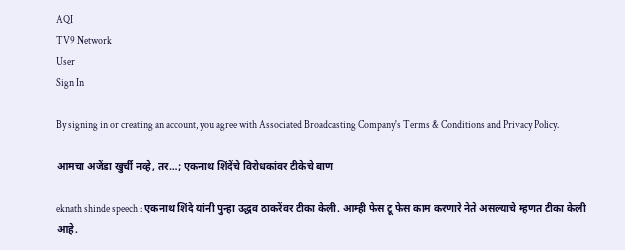AQI
TV9 Network
User
Sign In

By signing in or creating an account, you agree with Associated Broadcasting Company's Terms & Conditions and Privacy Policy.

आमचा अजेंडा खुर्ची नव्हे, तर…; एकनाथ शिंदेंचे विरोधकांवर टीकेचे बाण

eknath shinde speech : एकनाथ शिंदे यांनी पुन्हा उद्धव ठाकरेंवर टीका केली. आम्ही फेस टू फेस काम करणारे नेते असल्याचे म्हणत टीका केली आहे.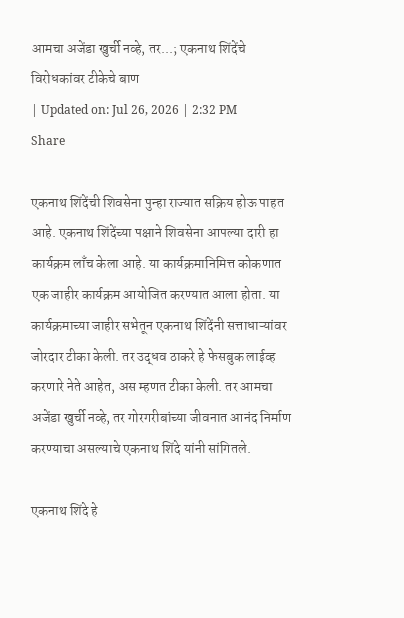आमचा अजेंडा खुर्ची नव्हे, तर...; एकनाथ शिंदेंचे विरोधकांवर टीकेचे बाण
| Updated on: Jul 26, 2026 | 2:32 PM
Share

एकनाथ शिंदेंची शिवसेना पुन्हा राज्यात सक्रिय होऊ पाहत आहे. एकनाथ शिंदेंच्या पक्षाने शिवसेना आपल्या दारी हा कार्यक्रम लाँच केला आहे. या कार्यक्रमानिमित्त कोकणात एक जाहीर कार्यक्रम आयोजित करण्यात आला होता. या कार्यक्रमाच्या जाहीर सभेतून एकनाथ शिंदेंनी सत्ताधाऱ्यांवर जोरदार टीका केली. तर उद्धव ठाकरे हे फेसबुक लाईव्ह करणारे नेते आहेत, अस म्हणत टीका केली. तर आमचा अजेंडा खुर्ची नव्हे, तर गोरगरीबांच्या जीवनात आनंद निर्माण करण्याचा असल्याचे एकनाथ शिंदे यांनी सांगितले.

एकनाथ शिंदे हे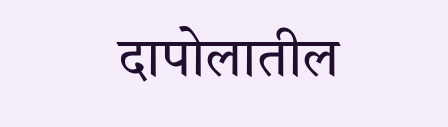दापोलातील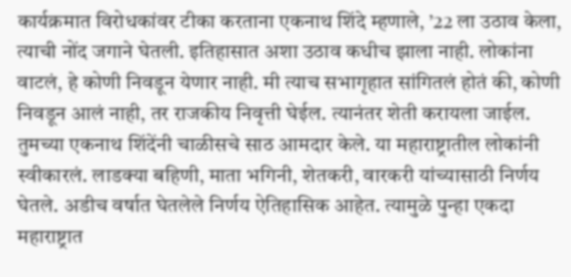कार्यक्रमात विरोधकांवर टीका करताना एकनाथ शिंदे म्हणाले, ’22 ला उठाव केला, त्याची नोंद जगाने घेतली. इतिहासात अशा उठाव कधीच झाला नाही. लोकांना वाटलं, हे कोणी निवडून येणार नाही. मी त्याच सभागृहात सांगितलं होतं की, कोणी निवडून आलं नाही, तर राजकीय निवृत्ती घेईल. त्यानंतर शेती करायला जाईल. तुमच्या एकनाथ शिंदेंनी चाळीसचे साठ आमदार केले. या महाराष्ट्रातील लोकांनी स्वीकारलं. लाडक्या बहिणी, माता भगिनी, शेतकरी, वारकरी यांच्यासाठी निर्णय घेतले. अडीच वर्षात घेतलेले निर्णय ऐतिहासिक आहेत. त्यामुळे पुन्हा एकदा महाराष्ट्रात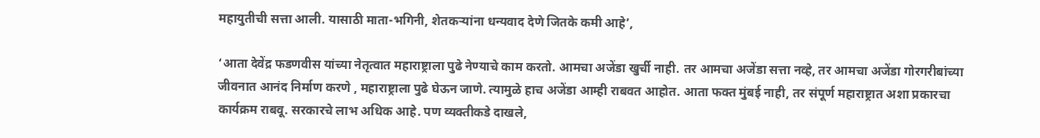महायुतीची सत्ता आली. यासाठी माता-भगिनी, शेतकऱ्यांना धन्यवाद देणे जितके कमी आहे’,

‘आता देवेंद्र फडणवीस यांच्या नेतृत्वात महाराष्ट्राला पुढे नेण्याचे काम करतो. आमचा अजेंडा खुर्ची नाही. तर आमचा अजेंडा सत्ता नव्हे, तर आमचा अजेंडा गोरगरीबांच्या जीवनात आनंद निर्माण करणे , महाराष्ट्राला पुढे घेऊन जाणे. त्यामुळे हाच अजेंडा आम्ही राबवत आहोत. आता फक्त मुंबई नाही, तर संपूर्ण महाराष्ट्रात अशा प्रकारचा कार्यक्रम राबवू. सरकारचे लाभ अधिक आहे. पण व्यक्तीकडे दाखले,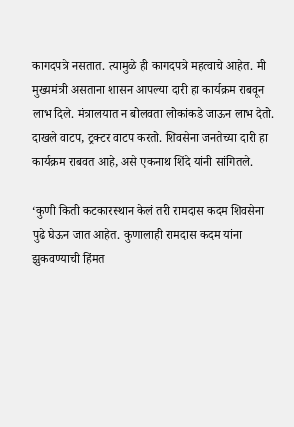कागदपत्रे नसतात. त्यामुळे ही कागदपत्रे महत्वाचे आहेत. मी मुख्यमंत्री असताना शासन आपल्या दारी हा कार्यक्रम राबवून लाभ दिले. मंत्रालयात न बोलवता लोकांकडे जाऊन लाभ देतो. दाखले वाटप, ट्रक्टर वाटप करतो. शिवसेना जनतेच्या दारी हा कार्यक्रम राबवत आहे, असे एकनाथ शिंदे यांनी सांगितले.

‘कुणी किती कटकारस्थान केलं तरी रामदास कदम शिवसेना पुढे घेऊन जात आहेत. कुणालाही रामदास कदम यांना झुकवण्याची हिंमत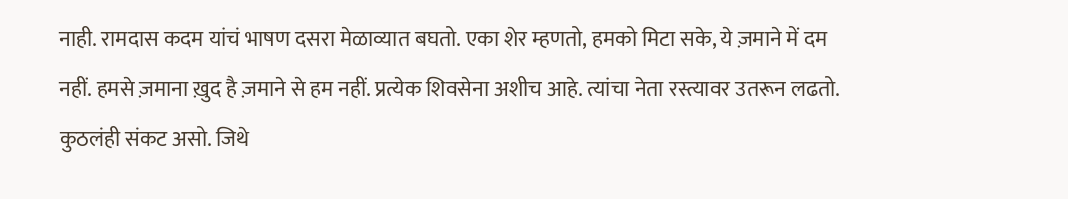नाही. रामदास कदम यांचं भाषण दसरा मेळाव्यात बघतो. एका शेर म्हणतो, हमको मिटा सके, ये ज़माने में दम नहीं. हमसे ज़माना ख़ुद है ज़माने से हम नहीं. प्रत्येक शिवसेना अशीच आहे. त्यांचा नेता रस्त्यावर उतरून लढतो. कुठलंही संकट असो. जिथे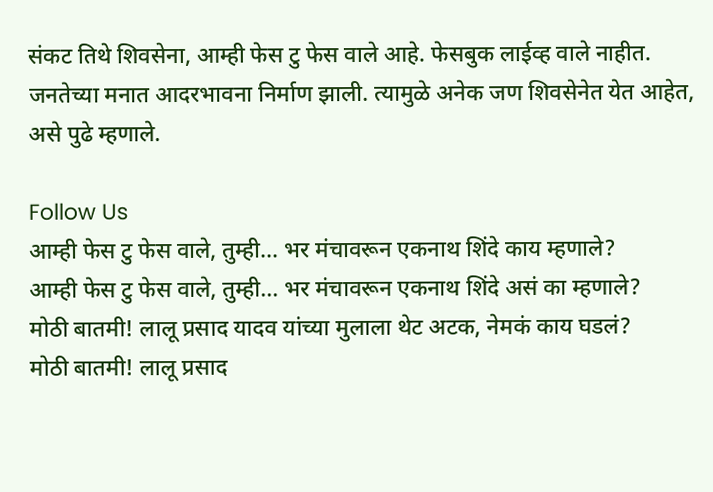संकट तिथे शिवसेना, आम्ही फेस टु फेस वाले आहे. फेसबुक लाईव्ह वाले नाहीत. जनतेच्या मनात आदरभावना निर्माण झाली. त्यामुळे अनेक जण शिवसेनेत येत आहेत, असे पुढे म्हणाले.

Follow Us
आम्ही फेस टु फेस वाले, तुम्ही... भर मंचावरून एकनाथ शिंदे काय म्हणाले?
आम्ही फेस टु फेस वाले, तुम्ही... भर मंचावरून एकनाथ शिंदे असं का म्हणाले?
मोठी बातमी! लालू प्रसाद यादव यांच्या मुलाला थेट अटक, नेमकं काय घडलं?
मोठी बातमी! लालू प्रसाद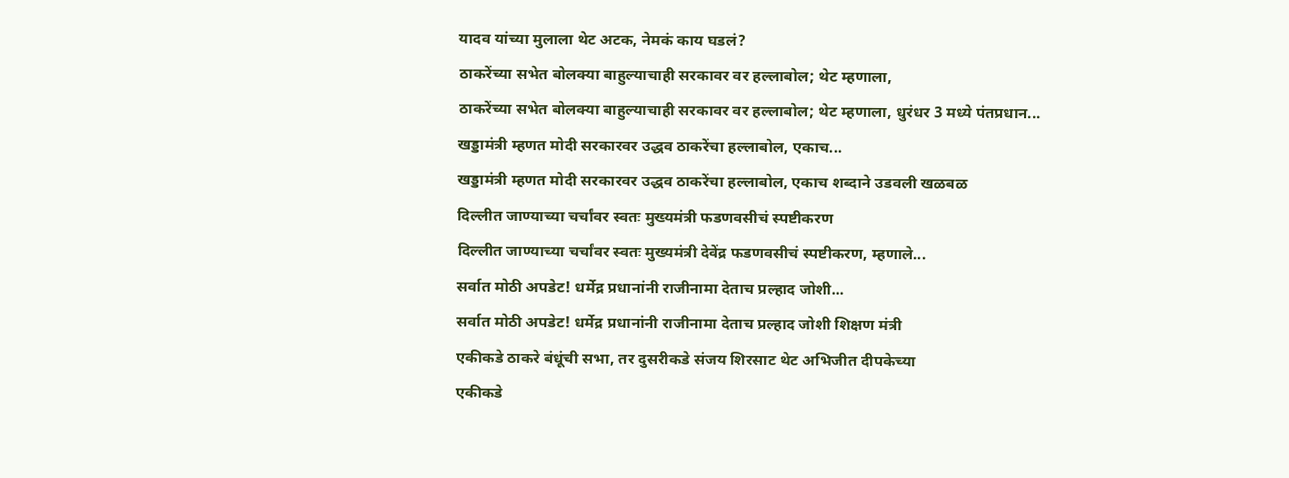यादव यांच्या मुलाला थेट अटक, नेमकं काय घडलं?
ठाकरेंच्या सभेत बोलक्या बाहुल्याचाही सरकावर वर हल्लाबोल; थेट म्हणाला,
ठाकरेंच्या सभेत बोलक्या बाहुल्याचाही सरकावर वर हल्लाबोल; थेट म्हणाला, धुरंधर 3 मध्ये पंतप्रधान...
खड्डामंत्री म्हणत मोदी सरकारवर उद्धव ठाकरेंचा हल्लाबोल, एकाच...
खड्डामंत्री म्हणत मोदी सरकारवर उद्धव ठाकरेंचा हल्लाबोल, एकाच शब्दाने उडवली खळबळ
दिल्लीत जाण्याच्या चर्चांवर स्वतः मुख्यमंत्री फडणवसीचं स्पष्टीकरण
दिल्लीत जाण्याच्या चर्चांवर स्वतः मुख्यमंत्री देवेंद्र फडणवसीचं स्पष्टीकरण, म्हणाले...
सर्वात मोठी अपडेट! धर्मेद्र प्रधानांनी राजीनामा देताच प्रल्हाद जोशी...
सर्वात मोठी अपडेट! धर्मेद्र प्रधानांनी राजीनामा देताच प्रल्हाद जोशी शिक्षण मंत्री
एकीकडे ठाकरे बंधूंची सभा, तर दुसरीकडे संजय शिरसाट थेट अभिजीत दीपकेच्या
एकीकडे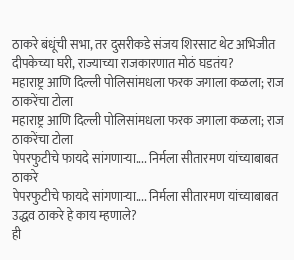ठाकरे बंधूंची सभा, तर दुसरीकडे संजय शिरसाट थेट अभिजीत दीपकेच्या घरी, राज्याच्या राजकारणात मोठं घडतंय?
महाराष्ट्र आणि दिल्ली पोलिसांमधला फरक जगाला कळला; राज ठाकरेंचा टोला
महाराष्ट्र आणि दिल्ली पोलिसांमधला फरक जगाला कळला; राज ठाकरेंचा टोला
पेपरफुटीचे फायदे सांगणाऱ्या.... निर्मला सीतारमण यांच्याबाबत ठाकरे
पेपरफुटीचे फायदे सांगणाऱ्या.... निर्मला सीतारमण यांच्याबाबत उद्धव ठाकरे हे काय म्हणाले?
ही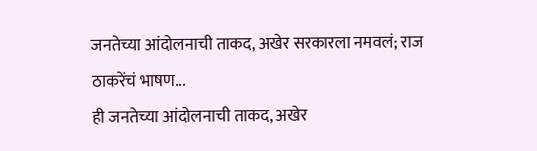जनतेच्या आंदोलनाची ताकद, अखेर सरकारला नमवलं; राज ठाकरेंचं भाषण...
ही जनतेच्या आंदोलनाची ताकद, अखेर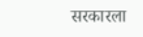सरकारला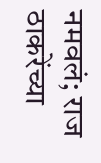नमवलं; राज ठाकरेंच्या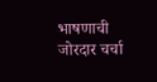भाषणाची जोरदार चर्चा